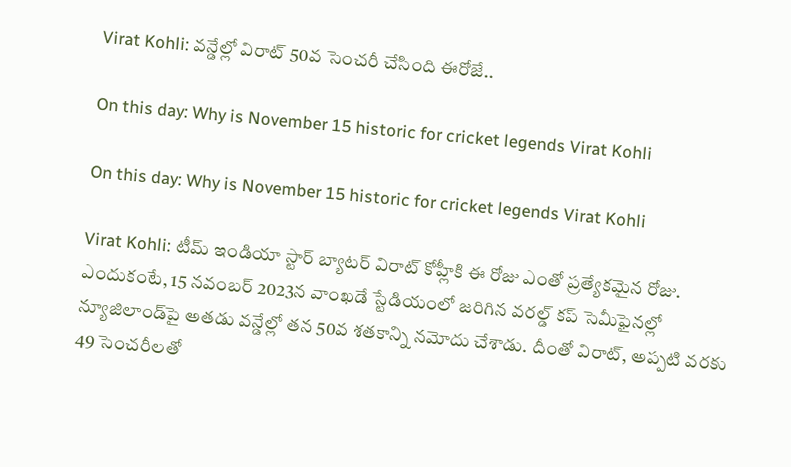Virat Kohli: వన్డేల్లో విరాట్ 50వ సెంచరీ చేసింది ఈరోజే..

On this day: Why is November 15 historic for cricket legends Virat Kohli

On this day: Why is November 15 historic for cricket legends Virat Kohli

Virat Kohli: టీమ్ ఇండియా స్టార్ బ్యాటర్ విరాట్ కోహ్లీకి ఈ రోజు ఎంతో ప్రత్యేకమైన రోజు. ఎందుకంటే, 15 నవంబర్ 2023న వాంఖడే స్టేడియంలో జరిగిన వరల్డ్ కప్ సెమీఫైనల్లో న్యూజిలాండ్‌పై అతడు వన్డేల్లో తన 50వ శతకాన్ని నమోదు చేశాడు. దీంతో విరాట్, అప్పటి వరకు 49 సెంచరీలతో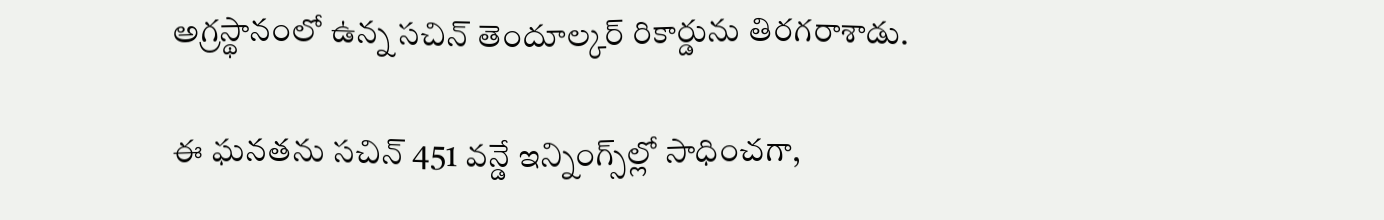అగ్రస్థానంలో ఉన్న సచిన్ తెందూల్కర్ రికార్డును తిరగరాశాడు.

ఈ ఘనతను సచిన్ 451 వన్డే ఇన్నింగ్స్‌ల్లో సాధించగా,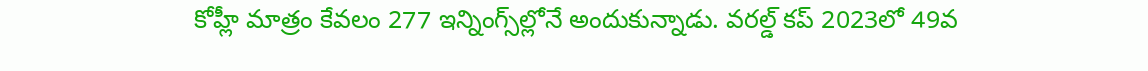కోహ్లీ మాత్రం కేవలం 277 ఇన్నింగ్స్‌ల్లోనే అందుకున్నాడు. వరల్డ్ కప్ 2023లో 49వ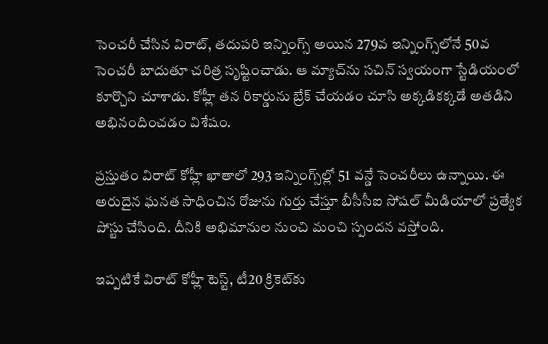సెంచరీ చేసిన విరాట్, తదుపరి ఇన్నింగ్స్ అయిన 279వ ఇన్నింగ్స్‌లోనే 50వ సెంచరీ బాదుతూ చరిత్ర సృష్టించాడు. ఆ మ్యాచ్‌ను సచిన్ స్వయంగా స్టేడియంలో కూర్చొని చూశాడు. కోహ్లీ తన రికార్డును బ్రేక్ చేయడం చూసి అక్కడికక్కడే అతడిని అభినందించడం విశేషం.

ప్రస్తుతం విరాట్ కోహ్లీ ఖాతాలో 293 ఇన్నింగ్స్‌ల్లో 51 వన్డే సెంచరీలు ఉన్నాయి. ఈ అరుదైన ఘనత సాధించిన రోజును గుర్తు చేస్తూ బీసీసీఐ సోషల్ మీడియాలో ప్రత్యేక పోస్టు చేసింది. దీనికి అభిమానుల నుంచి మంచి స్పందన వస్తోంది.

ఇప్పటికే విరాట్ కోహ్లీ టెస్ట్, టీ20 క్రికెట్‌కు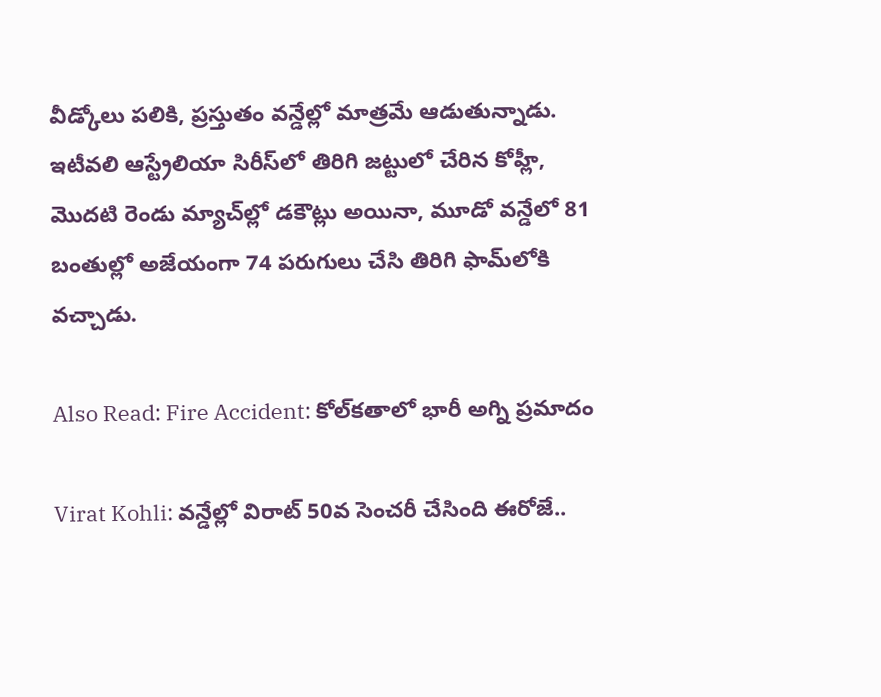వీడ్కోలు పలికి, ప్రస్తుతం వన్డేల్లో మాత్రమే ఆడుతున్నాడు. ఇటీవలి ఆస్ట్రేలియా సిరీస్‌లో తిరిగి జట్టులో చేరిన కోహ్లీ, మొదటి రెండు మ్యాచ్‌ల్లో డకౌట్లు అయినా, మూడో వన్డేలో 81 బంతుల్లో అజేయంగా 74 పరుగులు చేసి తిరిగి ఫామ్‌లోకి వచ్చాడు.

Also Read: Fire Accident: కోల్‌కతాలో భారీ అగ్ని ప్రమాదం

Virat Kohli: వన్డేల్లో విరాట్ 50వ సెంచరీ చేసింది ఈరోజే..